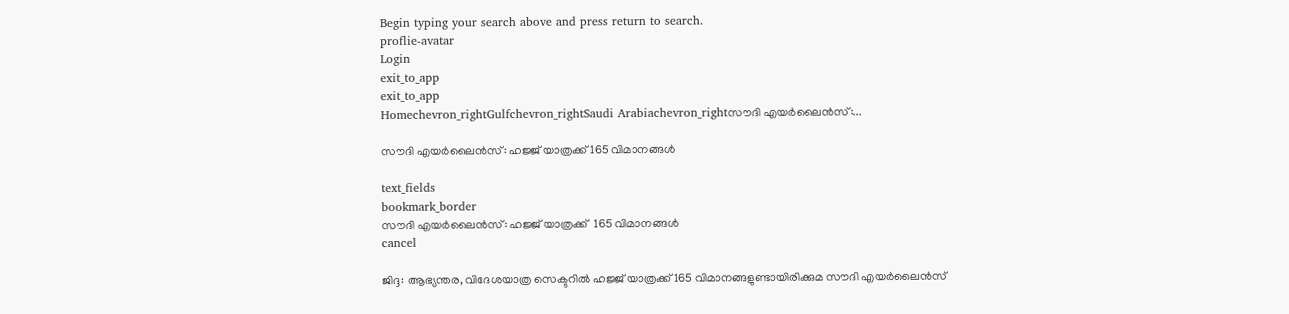Begin typing your search above and press return to search.
proflie-avatar
Login
exit_to_app
exit_to_app
Homechevron_rightGulfchevron_rightSaudi Arabiachevron_rightസൗദി എയർലൈൻസ്:...

സൗദി എയർലൈൻസ്: ഹജ്ജ് യാത്രക്ക് 165 വിമാനങ്ങൾ

text_fields
bookmark_border
സൗദി എയർലൈൻസ്: ഹജ്ജ് യാത്രക്ക്  165 വിമാനങ്ങൾ
cancel

ജിദ്ദ: ആഭ്യന്തര, വിദേശയാത്ര സെക്ടറിൽ ഹജ്ജ് യാത്രക്ക് 165 വിമാനങ്ങളുണ്ടായിരിക്കുമ സൗദി എയർലൈൻസ്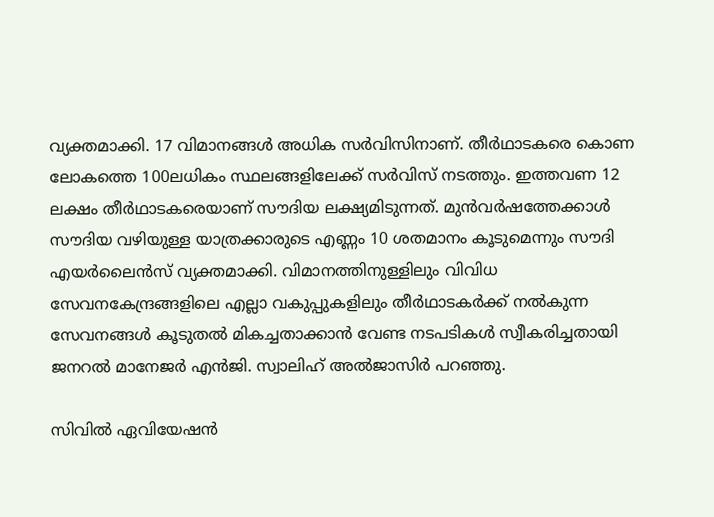വ്യക്തമാക്കി. 17 വിമാനങ്ങൾ അധിക സർവിസിനാണ്. തീർഥാടകരെ കൊണ ലോകത്തെ 100ലധികം സ്ഥലങ്ങളിലേക്ക് സർവിസ് നടത്തും. ഇത്തവണ 12 ലക്ഷം തീർഥാടകരെയാണ് സൗദിയ ലക്ഷ്യമിടുന്നത്. മുൻവർഷത്തേക്കാൾ സൗദിയ വഴിയുള്ള യാത്രക്കാരുടെ എണ്ണം 10 ശതമാനം കൂടുമെന്നും സൗദി എയർലൈൻസ് വ്യക്തമാക്കി. വിമാനത്തിനുള്ളിലും വിവിധ സേവനകേന്ദ്രങ്ങളിലെ എല്ലാ വകുപ്പുകളിലും തീർഥാടകർക്ക് നൽകുന്ന സേവനങ്ങൾ കൂടുതൽ മികച്ചതാക്കാൻ വേണ്ട നടപടികൾ സ്വീകരിച്ചതായി ജനറൽ മാനേജർ എൻജി. സ്വാലിഹ് അൽജാസിർ പറഞ്ഞു.

സിവിൽ ഏവിയേഷൻ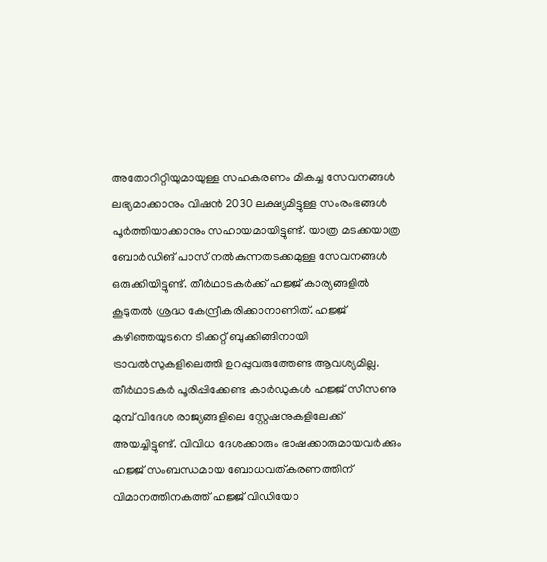അതോറിറ്റിയുമായുള്ള സഹകരണം മികച്ച സേവനങ്ങൾ ലഭ്യമാക്കാനും വിഷൻ 2030 ലക്ഷ്യമിട്ടുള്ള സംരംഭങ്ങൾ പൂർത്തിയാക്കാനും സഹായമായിട്ടുണ്ട്. യാത്ര മടക്കയാത്ര ബോർഡിങ് പാസ് നൽകുന്നതടക്കമുള്ള സേവനങ്ങൾ ഒരുക്കിയിട്ടുണ്ട്. തീർഥാടകർക്ക് ഹജ്ജ് കാര്യങ്ങളിൽ കൂടുതൽ ശ്രദ്ധ കേന്ദ്രീകരിക്കാനാണിത്. ഹജ്ജ് കഴിഞ്ഞയുടനെ ടിക്കറ്റ് ബുക്കിങ്ങിനായി ട്രാവൽസുകളിലെത്തി ഉറപ്പുവരുത്തേണ്ട ആവശ്യമില്ല. തീർഥാടകർ പൂരിപ്പിക്കേണ്ട കാർഡുകൾ ഹജ്ജ് സീസണു മുമ്പ് വിദേശ രാജ്യങ്ങളിലെ സ്റ്റേഷനുകളിലേക്ക് അയച്ചിട്ടുണ്ട്. വിവിധ ദേശക്കാരും ഭാഷക്കാരുമായവർക്കും ഹജ്ജ് സംബന്ധമായ ബോധവത്കരണത്തിന് വിമാനത്തിനകത്ത് ഹജ്ജ് വിഡിയോ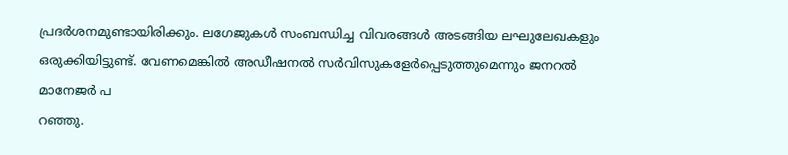പ്രദർശനമുണ്ടായിരിക്കും. ലഗേജുകൾ സംബന്ധിച്ച വിവരങ്ങൾ അടങ്ങിയ ലഘുലേഖകളും ഒരുക്കിയിട്ടുണ്ട്. വേണമെങ്കിൽ അഡീഷനൽ സർവിസുകളേർപ്പെടുത്തുമെന്നും ജനറൽ മാനേജർ പ
റഞ്ഞു.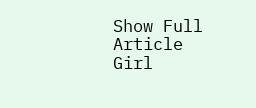Show Full Article
Girl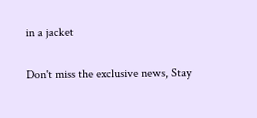in a jacket

Don't miss the exclusive news, Stay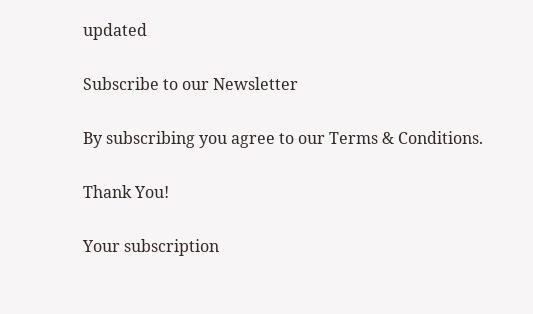updated

Subscribe to our Newsletter

By subscribing you agree to our Terms & Conditions.

Thank You!

Your subscription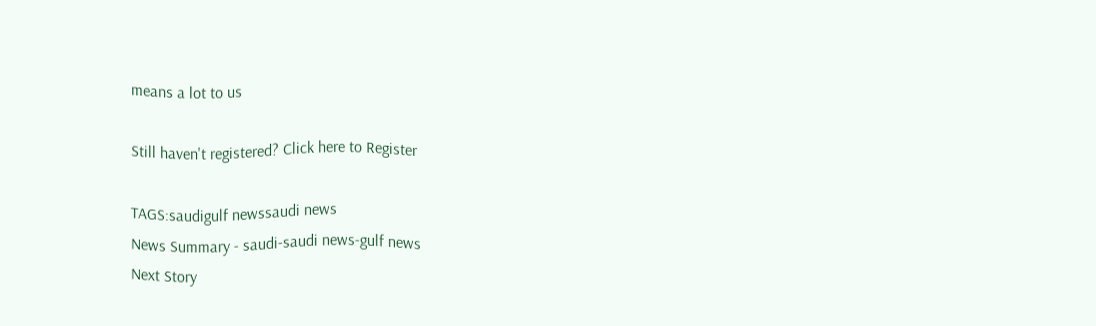means a lot to us

Still haven't registered? Click here to Register

TAGS:saudigulf newssaudi news
News Summary - saudi-saudi news-gulf news
Next Story